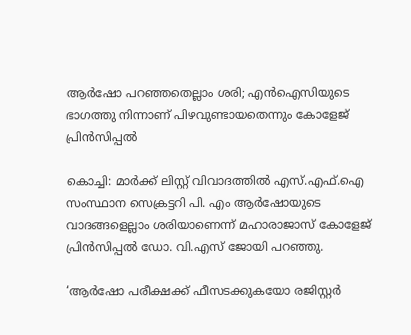ആര്‍ഷോ പറഞ്ഞതെല്ലാം ശരി; എന്‍ഐസിയുടെ ഭാഗത്തു നിന്നാണ് പിഴവുണ്ടായതെന്നും കോളേജ് പ്രിന്‍സിപ്പല്‍

കൊച്ചി: മാര്‍ക്ക് ലിസ്റ്റ് വിവാദത്തില്‍ എസ്.എഫ്.ഐ സംസ്ഥാന സെക്രട്ടറി പി. എം ആര്‍ഷോയുടെ വാദങ്ങളെല്ലാം ശരിയാണെന്ന് മഹാരാജാസ് കോളേജ് പ്രിന്‍സിപ്പല്‍ ഡോ. വി.എസ് ജോയി പറഞ്ഞു.

‘ആര്‍ഷോ പരീക്ഷക്ക് ഫീസടക്കുകയോ രജിസ്റ്റര്‍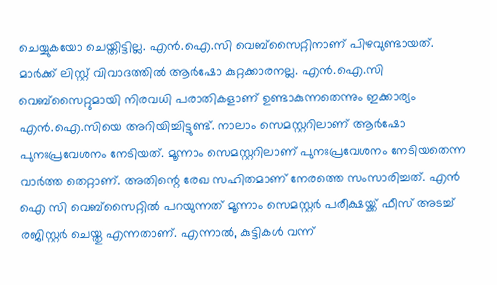ചെയ്യുകയോ ചെയ്തിട്ടില്ല. എന്‍.ഐ.സി വെബ്‌സൈറ്റിനാണ് പിഴവുണ്ടായത്. മാര്‍ക്ക് ലിസ്റ്റ് വിവാദത്തില്‍ ആര്‍ഷോ കുറ്റക്കാരനല്ല. എന്‍.ഐ.സി വെബ്‌സൈറ്റുമായി നിരവധി പരാതികളാണ് ഉണ്ടാകുന്നതെന്നും ഇക്കാര്യം എന്‍.ഐ.സിയെ അറിയിച്ചിട്ടുണ്ട്. നാലാം സെമസ്റ്ററിലാണ് ആര്‍ഷോ പുനഃപ്രവേശനം നേടിയത്. മൂന്നാം സെമസ്റ്ററിലാണ് പുനഃപ്രവേശനം നേടിയതെന്ന വാര്‍ത്ത തെറ്റാണ്. അതിന്റെ രേഖ സഹിതമാണ് നേരത്തെ സംസാരിച്ചത്. എന്‍ ഐ സി വെബ്‌സൈറ്റില്‍ പറയുന്നത് മൂന്നാം സെമസ്റ്റര്‍ പരീക്ഷയ്ക്ക് ഫീസ് അടച്ച് രജിസ്റ്റര്‍ ചെയ്തു എന്നതാണ്. എന്നാല്‍, കുട്ടികള്‍ വന്ന്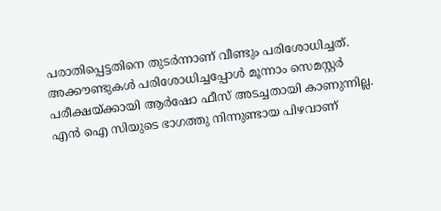പരാതിപ്പെട്ടതിനെ തുടര്‍ന്നാണ് വീണ്ടും പരിശോധിച്ചത്. അക്കൗണ്ടുകള്‍ പരിശോധിച്ചപ്പോള്‍ മൂന്നാം സെമസ്റ്റര്‍ പരീക്ഷയ്ക്കായി ആര്‍ഷോ ഫീസ് അടച്ചതായി കാണുന്നില്ല. എന്‍ ഐ സിയുടെ ഭാഗത്തു നിന്നുണ്ടായ പിഴവാണ്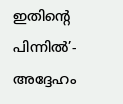ഇതിന്റെ പിന്നില്‍’- അദ്ദേഹം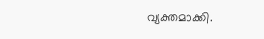വ്യക്തമാക്കി.